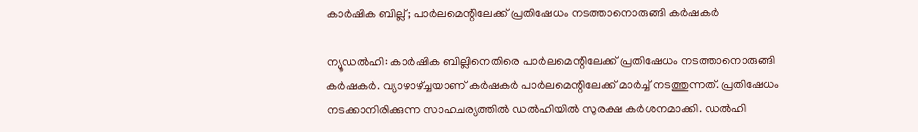കാർഷിക ബില്ല്; പാർലമെന്റിലേക്ക് പ്രതിഷേധം നടത്താനൊരുങ്ങി കർഷകർ

ന്യൂഡൽഹി: കാർഷിക ബില്ലിനെതിരെ പാർലമെന്റിലേക്ക് പ്രതിഷേധം നടത്താനൊരുങ്ങി കർഷകർ. വ്യാഴാഴ്ച്ചയാണ് കർഷകർ പാർലമെന്റിലേക്ക് മാർച്ച് നടത്തുന്നത്. പ്രതിഷേധം നടക്കാനിരിക്കുന്ന സാഹചര്യത്തിൽ ഡൽഹിയിൽ സുരക്ഷ കർശനമാക്കി. ഡൽഹി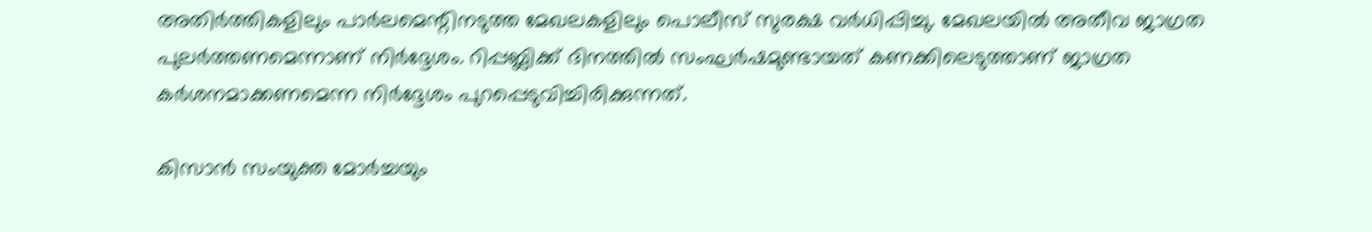അതിർത്തികളിലും പാർലമെന്റിനടുത്ത മേഖലകളിലും പൊലീസ് സുരക്ഷ വർധിപ്പിച്ചു. മേഖലയിൽ അതീവ ജാഗ്രത പുലർത്തണമെന്നാണ് നിർദ്ദേശം. റിപ്പബ്ലിക്ക് ദിനത്തിൽ സംഘർഷമുണ്ടായത് കണക്കിലെടുത്താണ് ജാഗ്രത കർശനമാക്കണമെന്ന നിർദ്ദേശം പുറപ്പെടുവിച്ചിരിക്കുന്നത്.

കിസാൻ സംയുക്ത മോർച്ചയും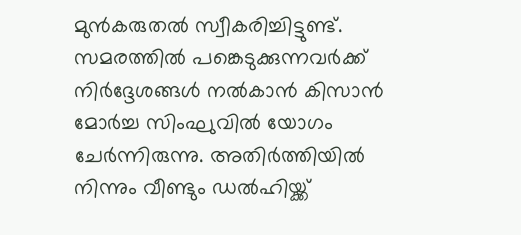മുൻകരുതൽ സ്വീകരിച്ചിട്ടുണ്ട്. സമരത്തിൽ പങ്കെടുക്കുന്നവർക്ക് നിർദ്ദേശങ്ങൾ നൽകാൻ കിസാൻ മോർച്ച സിംഘുവിൽ യോഗം ചേർന്നിരുന്നു. അതിർത്തിയിൽ നിന്നും വീണ്ടും ഡൽഹിയ്ക്ക്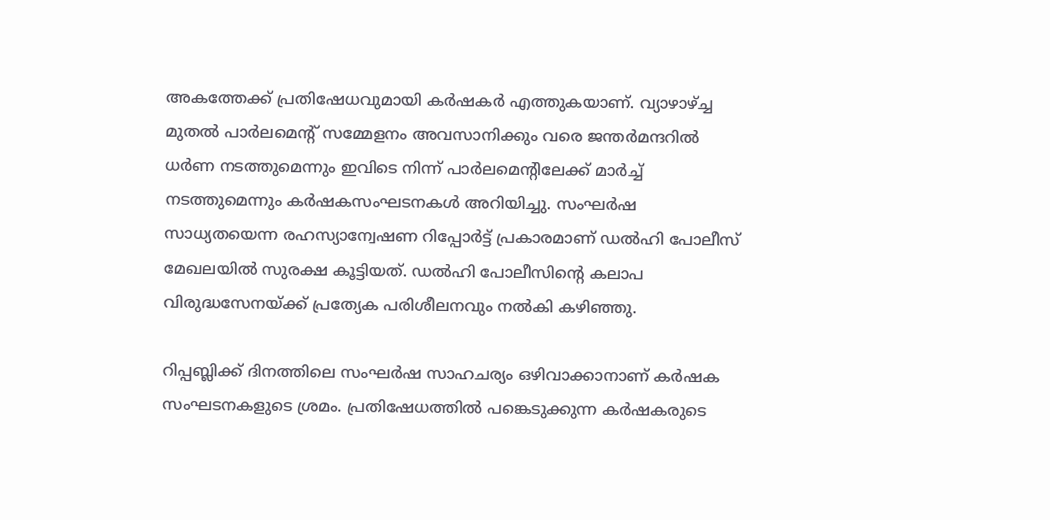അകത്തേക്ക് പ്രതിഷേധവുമായി കർഷകർ എത്തുകയാണ്. വ്യാഴാഴ്ച്ച മുതൽ പാർലമെന്റ് സമ്മേളനം അവസാനിക്കും വരെ ജന്തർമന്ദറിൽ ധർണ നടത്തുമെന്നും ഇവിടെ നിന്ന് പാർലമെന്റിലേക്ക് മാർച്ച് നടത്തുമെന്നും കർഷകസംഘടനകൾ അറിയിച്ചു. സംഘർഷ സാധ്യതയെന്ന രഹസ്യാന്വേഷണ റിപ്പോർട്ട് പ്രകാരമാണ് ഡൽഹി പോലീസ് മേഖലയിൽ സുരക്ഷ കൂട്ടിയത്. ഡൽഹി പോലീസിന്റെ കലാപ വിരുദ്ധസേനയ്ക്ക് പ്രത്യേക പരിശീലനവും നൽകി കഴിഞ്ഞു.

റിപ്പബ്ലിക്ക് ദിനത്തിലെ സംഘർഷ സാഹചര്യം ഒഴിവാക്കാനാണ് കർഷക സംഘടനകളുടെ ശ്രമം. പ്രതിഷേധത്തിൽ പങ്കെടുക്കുന്ന കർഷകരുടെ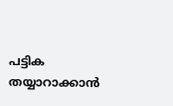പട്ടിക തയ്യാറാക്കാൻ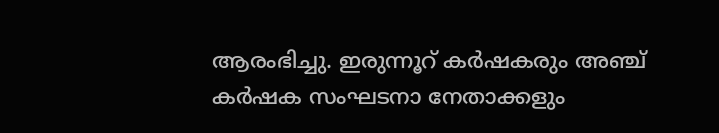ആരംഭിച്ചു. ഇരുന്നൂറ് കർഷകരും അഞ്ച് കർഷക സംഘടനാ നേതാക്കളും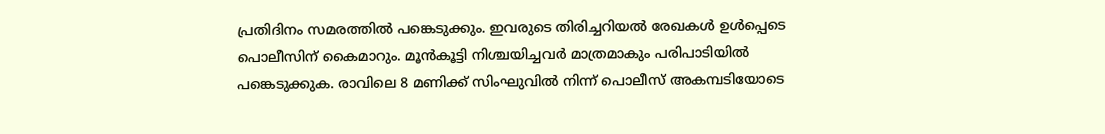പ്രതിദിനം സമരത്തിൽ പങ്കെടുക്കും. ഇവരുടെ തിരിച്ചറിയൽ രേഖകൾ ഉൾപ്പെടെ പൊലീസിന് കൈമാറും. മൂൻകൂട്ടി നിശ്ചയിച്ചവർ മാത്രമാകും പരിപാടിയിൽ പങ്കെടുക്കുക. രാവിലെ 8 മണിക്ക് സിംഘുവിൽ നിന്ന് പൊലീസ് അകമ്പടിയോടെ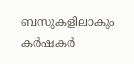ബസുകളിലാകും കർഷകർ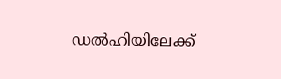ഡൽഹിയിലേക്ക്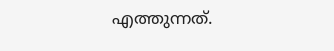എത്തുന്നത്.